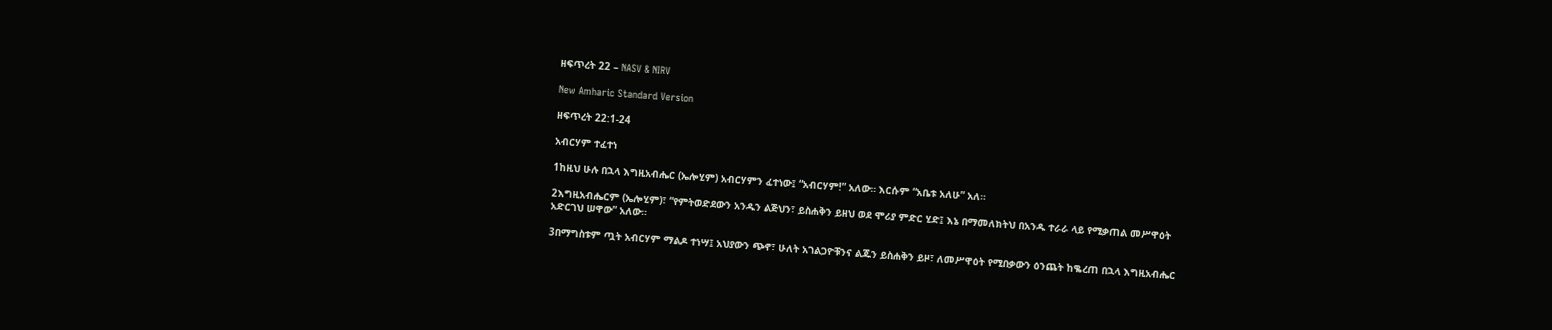ዘፍጥረት 22 – NASV & NIRV

New Amharic Standard Version

ዘፍጥረት 22:1-24

አብርሃም ተፈተነ

1ከዚህ ሁሉ በኋላ እግዚአብሔር (ኤሎሂም) አብርሃምን ፈተነው፤ “አብርሃም!” አለው። እርሱም “አቤቱ አለሁ” አለ።

2እግዚአብሔርም (ኤሎሂም)፣ “የምትወድደውን አንዱን ልጅህን፣ ይስሐቅን ይዘህ ወደ ሞሪያ ምድር ሂድ፤ እኔ በማመለክትህ በአንዱ ተራራ ላይ የሚቃጠል መሥዋዕት አድርገህ ሠዋው” አለው።

3በማግስቱም ጧት አብርሃም ማልዶ ተነሣ፤ አህያውን ጭኖ፣ ሁለት አገልጋዮቹንና ልጁን ይስሐቅን ይዞ፣ ለመሥዋዕት የሚበቃውን ዕንጨት ከቈረጠ በኋላ እግዚአብሔር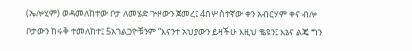(ኤሎሂም) ወዳመለከተው ቦታ ለመሄድ ጕዞውን ጀመረ፤ 4በሦስተኛው ቀን አብርሃም ቀና ብሎ ቦታውን ከሩቅ ተመለከተ፤ 5አገልጋዮቹንም “እናንተ አህያውን ይዛችሁ እዚህ ቈዩን፤ እኔና ልጄ ግን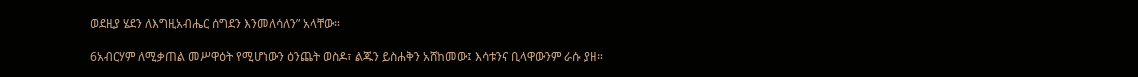ወደዚያ ሄደን ለእግዚአብሔር ሰግደን እንመለሳለን” አላቸው።

6አብርሃም ለሚቃጠል መሥዋዕት የሚሆነውን ዕንጨት ወስዶ፣ ልጁን ይስሐቅን አሸከመው፤ እሳቱንና ቢላዋውንም ራሱ ያዘ።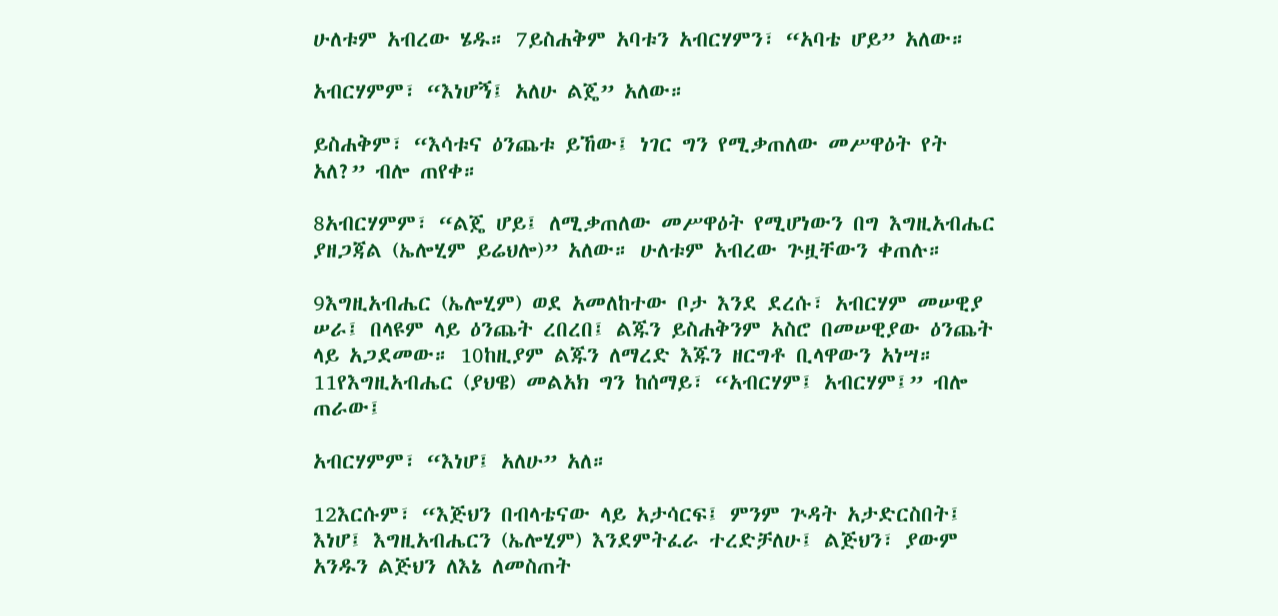ሁለቱም አብረው ሄዱ። 7ይስሐቅም አባቱን አብርሃምን፣ “አባቴ ሆይ” አለው።

አብርሃምም፣ “እነሆኝ፤ አለሁ ልጄ” አለው።

ይስሐቅም፣ “እሳቱና ዕንጨቱ ይኸው፤ ነገር ግን የሚቃጠለው መሥዋዕት የት አለ?” ብሎ ጠየቀ።

8አብርሃምም፣ “ልጄ ሆይ፤ ለሚቃጠለው መሥዋዕት የሚሆነውን በግ እግዚአብሔር ያዘጋጃል (ኤሎሂም ይሬህሎ)” አለው። ሁለቱም አብረው ጕዟቸውን ቀጠሉ።

9እግዚአብሔር (ኤሎሂም) ወደ አመለከተው ቦታ እንደ ደረሱ፣ አብርሃም መሠዊያ ሠራ፤ በላዩም ላይ ዕንጨት ረበረበ፤ ልጁን ይስሐቅንም አስሮ በመሠዊያው ዕንጨት ላይ አጋደመው። 10ከዚያም ልጁን ለማረድ እጁን ዘርግቶ ቢላዋውን አነሣ። 11የእግዚአብሔር (ያህዌ) መልአክ ግን ከሰማይ፣ “አብርሃም፤ አብርሃም፤” ብሎ ጠራው፤

አብርሃምም፣ “እነሆ፤ አለሁ” አለ።

12እርሱም፣ “እጅህን በብላቴናው ላይ አታሳርፍ፤ ምንም ጕዳት አታድርስበት፤ እነሆ፤ እግዚአብሔርን (ኤሎሂም) እንደምትፈራ ተረድቻለሁ፤ ልጅህን፣ ያውም አንዱን ልጅህን ለእኔ ለመስጠት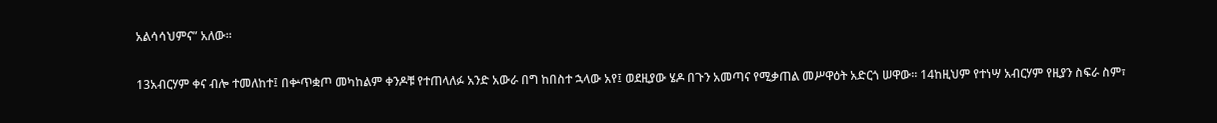አልሳሳህምና” አለው።

13አብርሃም ቀና ብሎ ተመለከተ፤ በቍጥቋጦ መካከልም ቀንዶቹ የተጠላለፉ አንድ አውራ በግ ከበስተ ኋላው አየ፤ ወደዚያው ሄዶ በጉን አመጣና የሚቃጠል መሥዋዕት አድርጎ ሠዋው። 14ከዚህም የተነሣ አብርሃም የዚያን ስፍራ ስም፣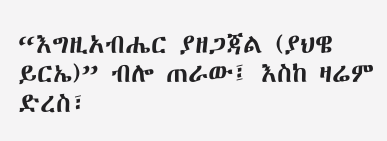“እግዚአብሔር ያዘጋጃል (ያህዌ ይርኤ)” ብሎ ጠራው፤ እስከ ዛሬም ድረስ፣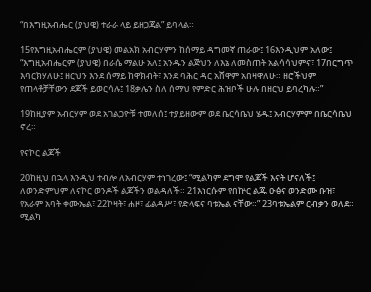“በእግዚአብሔር (ያህዌ) ተራራ ላይ ይዘጋጃል” ይባላል።

15የእግዚአብሔርም (ያህዌ) መልአክ አብርሃምን ከሰማይ ዳግመኛ ጠራው፤ 16እንዲህም አለው፤ “እግዚአብሔርም (ያህዌ) በራሴ ማልሁ አለ፤ አንዱን ልጅህን ለእኔ ለመስጠት አልሳሳህምና፣ 17በርግጥ እባርክሃለሁ፤ ዘርህን እንደ ሰማይ ከዋክብት፣ እንደ ባሕር ዳር አሸዋም አበዛዋለሁ። ዘሮችህም የጠላቶቻቸውን ደጆች ይወርሳሉ፤ 18ቃሌን ስለ ሰማህ የምድር ሕዝቦች ሁሉ በዘርህ ይባረካሉ።”

19ከዚያም አብርሃም ወደ አገልጋዮቹ ተመለሰ፤ ተያይዘውም ወደ ቤርሳቤህ ሄዱ፤ አብርሃምም በቤርሳቤህ ኖረ።

የናኮር ልጆች

20ከዚህ በኋላ እንዲህ ተብሎ ለአብርሃም ተነገረው፤ “ሚልካም ደግሞ የልጆች እናት ሆናለች፤ ለወንድምህም ለናኮር ወንዶች ልጆችን ወልዳለች። 21እነርሱም የበኵር ልጁ ዑፅና ወንድሙ ቡዝ፣ የአራም አባት ቀሙኤል፣ 22ኮዛት፣ ሐዞ፣ ፊልዳሥ፣ የድላፍና ባቱኤል ናቸው።” 23ባቱኤልም ርብቃን ወለደ። ሚልካ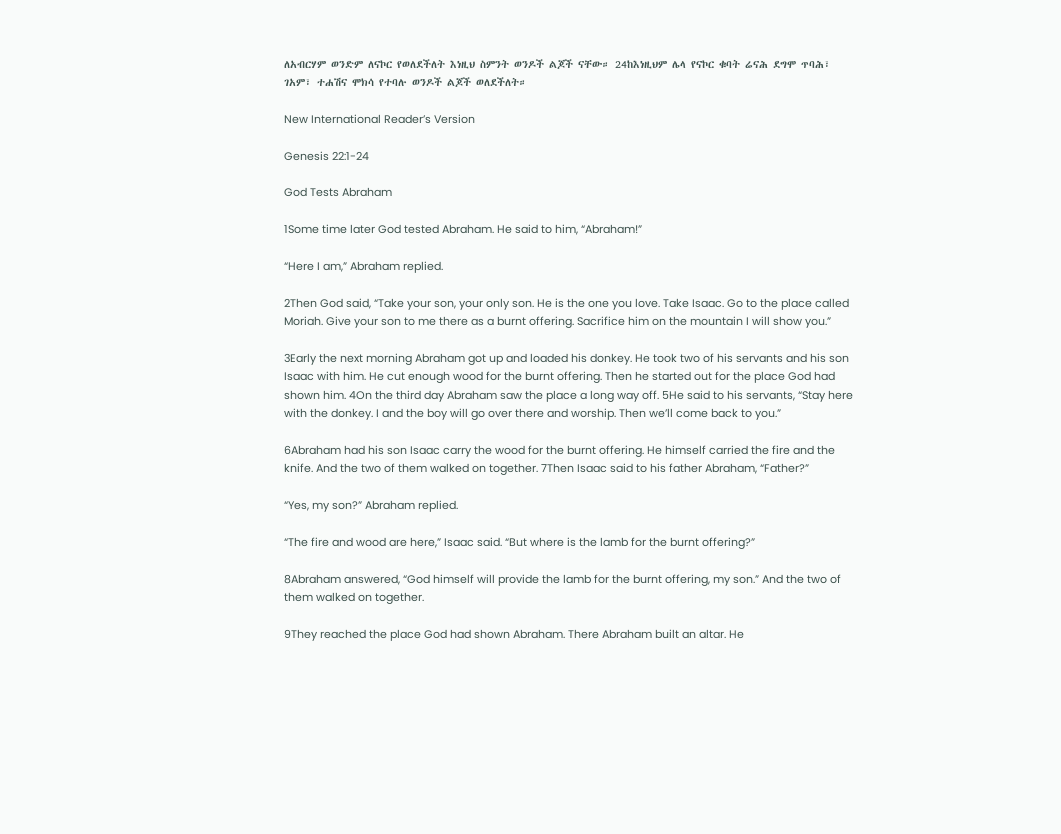ለአብርሃም ወንድም ለናኮር የወለደችለት እነዚህ ስምንት ወንዶች ልጆች ናቸው። 24ከእነዚህም ሌላ የናኮር ቁባት ሬናሕ ደግሞ ጥባሕ፣ ገአም፣ ተሐሽና ሞክሳ የተባሉ ወንዶች ልጆች ወለደችለት።

New International Reader’s Version

Genesis 22:1-24

God Tests Abraham

1Some time later God tested Abraham. He said to him, “Abraham!”

“Here I am,” Abraham replied.

2Then God said, “Take your son, your only son. He is the one you love. Take Isaac. Go to the place called Moriah. Give your son to me there as a burnt offering. Sacrifice him on the mountain I will show you.”

3Early the next morning Abraham got up and loaded his donkey. He took two of his servants and his son Isaac with him. He cut enough wood for the burnt offering. Then he started out for the place God had shown him. 4On the third day Abraham saw the place a long way off. 5He said to his servants, “Stay here with the donkey. I and the boy will go over there and worship. Then we’ll come back to you.”

6Abraham had his son Isaac carry the wood for the burnt offering. He himself carried the fire and the knife. And the two of them walked on together. 7Then Isaac said to his father Abraham, “Father?”

“Yes, my son?” Abraham replied.

“The fire and wood are here,” Isaac said. “But where is the lamb for the burnt offering?”

8Abraham answered, “God himself will provide the lamb for the burnt offering, my son.” And the two of them walked on together.

9They reached the place God had shown Abraham. There Abraham built an altar. He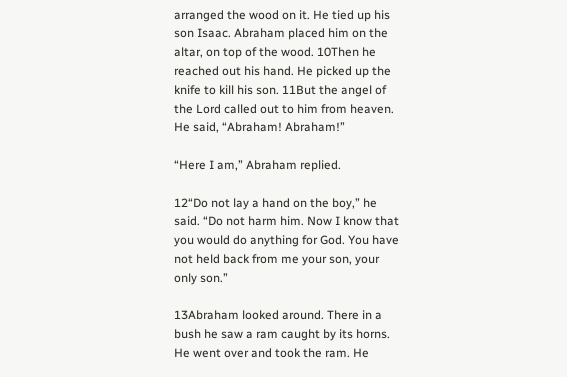arranged the wood on it. He tied up his son Isaac. Abraham placed him on the altar, on top of the wood. 10Then he reached out his hand. He picked up the knife to kill his son. 11But the angel of the Lord called out to him from heaven. He said, “Abraham! Abraham!”

“Here I am,” Abraham replied.

12“Do not lay a hand on the boy,” he said. “Do not harm him. Now I know that you would do anything for God. You have not held back from me your son, your only son.”

13Abraham looked around. There in a bush he saw a ram caught by its horns. He went over and took the ram. He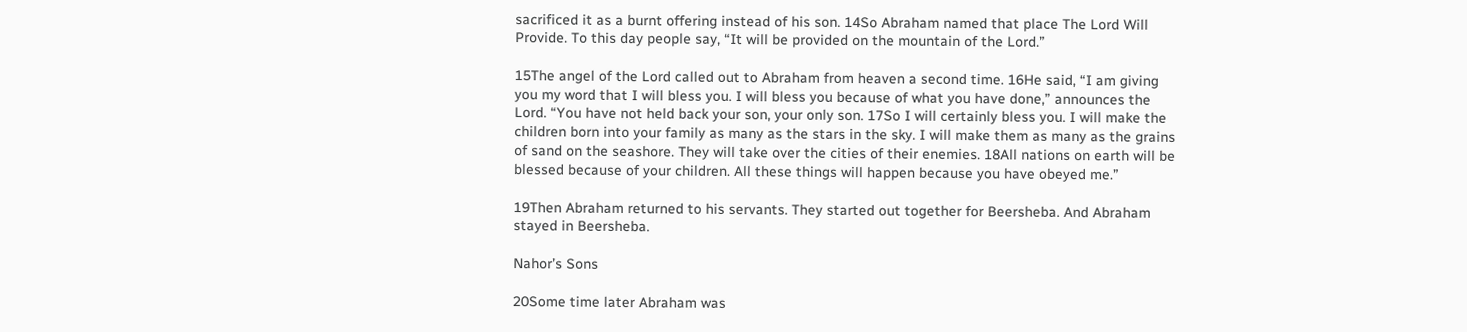sacrificed it as a burnt offering instead of his son. 14So Abraham named that place The Lord Will Provide. To this day people say, “It will be provided on the mountain of the Lord.”

15The angel of the Lord called out to Abraham from heaven a second time. 16He said, “I am giving you my word that I will bless you. I will bless you because of what you have done,” announces the Lord. “You have not held back your son, your only son. 17So I will certainly bless you. I will make the children born into your family as many as the stars in the sky. I will make them as many as the grains of sand on the seashore. They will take over the cities of their enemies. 18All nations on earth will be blessed because of your children. All these things will happen because you have obeyed me.”

19Then Abraham returned to his servants. They started out together for Beersheba. And Abraham stayed in Beersheba.

Nahor’s Sons

20Some time later Abraham was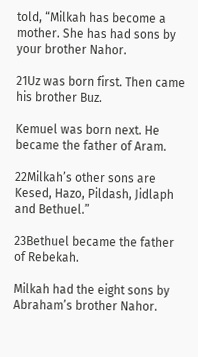told, “Milkah has become a mother. She has had sons by your brother Nahor.

21Uz was born first. Then came his brother Buz.

Kemuel was born next. He became the father of Aram.

22Milkah’s other sons are Kesed, Hazo, Pildash, Jidlaph and Bethuel.”

23Bethuel became the father of Rebekah.

Milkah had the eight sons by Abraham’s brother Nahor.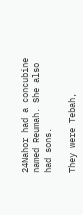24Nahor had a concubine named Reumah. She also had sons.

They were Tebah,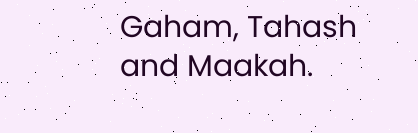Gaham, Tahash and Maakah.